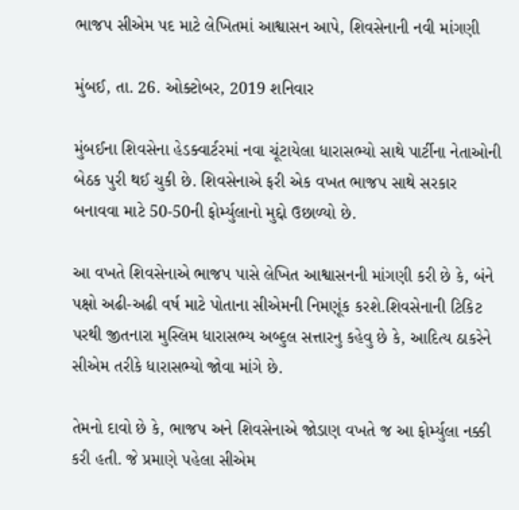ભાજપ સીએમ પદ માટે લેખિતમાં આશ્વાસન આપે, શિવસેનાની નવી માંગણી

મુંબઈ, તા. 26. ઓક્ટોબર, 2019 શનિવાર

મુંબઈના શિવસેના હેડક્વાર્ટરમાં નવા ચૂંટાયેલા ધારાસભ્યો સાથે પાર્ટીના નેતાઓની બેઠક પુરી થઈ ચુકી છે. શિવસેનાએ ફરી એક વખત ભાજપ સાથે સરકાર બનાવવા માટે 50-50ની ફોર્મ્યુલાનો મુદ્દો ઉછાળ્યો છે.

આ વખતે શિવસેનાએ ભાજપ પાસે લેખિત આશ્વાસનની માંગણી કરી છે કે, બંને પક્ષો અઢી-અઢી વર્ષ માટે પોતાના સીએમની નિમણૂંક કરશે.શિવસેનાની ટિકિટ પરથી જીતનારા મુસ્લિમ ધારાસભ્ય અબ્દુલ સત્તારનુ કહેવુ છે કે, આદિત્ય ઠાકરેને સીએમ તરીકે ધારાસભ્યો જોવા માંગે છે.

તેમનો દાવો છે કે, ભાજપ અને શિવસેનાએ જોડાણ વખતે જ આ ફોર્મ્યુલા નક્કી કરી હતી. જે પ્રમાણે પહેલા સીએમ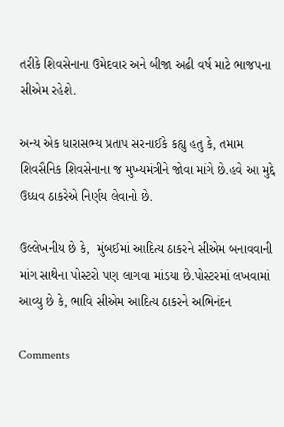તરીકે શિવસેનાના ઉમેદવાર અને બીજા અઢી વર્ષ માટે ભાજપના સીએમ રહેશે.

અન્ય એક ધારાસભ્ય પ્રતાપ સરનાઈકે કહ્યુ હતુ કે, તમામ શિવસૈનિક શિવસેનાના જ મુખ્યમંત્રીને જોવા માંગે છે.હવે આ મુદ્દે ઉધ્ધવ ઠાકરેએ નિર્ણય લેવાનો છે.

ઉલ્લેખનીય છે કે,  મુંબઈમાં આદિત્ય ઠાકરને સીએમ બનાવવાની માંગ સાથેના પોસ્ટરો પણ લાગવા માંડયા છે.પોસ્ટરમાં લખવામાં આવ્યુ છે કે, ભાવિ સીએમ આદિત્ય ઠાકરને અભિનંદન

Comments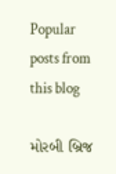Popular posts from this blog

મોરબી બ્રિજ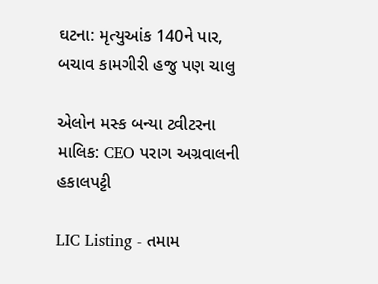ઘટના: મૃત્યુઆંક 140ને પાર, બચાવ કામગીરી હજુ પણ ચાલુ

એલોન મસ્ક બન્યા ટ્વીટરના માલિક: CEO પરાગ અગ્રવાલની હકાલપટ્ટી

LIC Listing - તમામ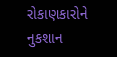રોકાણકારોને નુકશાન